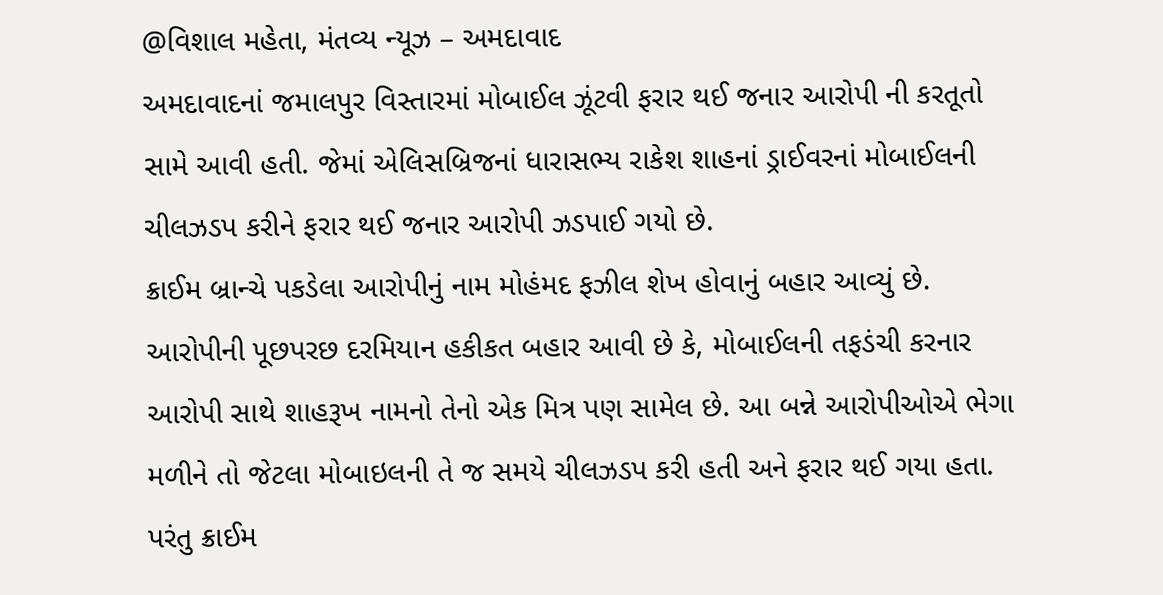@વિશાલ મહેતા, મંતવ્ય ન્યૂઝ – અમદાવાદ
અમદાવાદનાં જમાલપુર વિસ્તારમાં મોબાઈલ ઝૂંટવી ફરાર થઈ જનાર આરોપી ની કરતૂતો સામે આવી હતી. જેમાં એલિસબ્રિજનાં ધારાસભ્ય રાકેશ શાહનાં ડ્રાઈવરનાં મોબાઈલની ચીલઝડપ કરીને ફરાર થઈ જનાર આરોપી ઝડપાઈ ગયો છે.
ક્રાઈમ બ્રાન્ચે પકડેલા આરોપીનું નામ મોહંમદ ફઝીલ શેખ હોવાનું બહાર આવ્યું છે. આરોપીની પૂછપરછ દરમિયાન હકીકત બહાર આવી છે કે, મોબાઈલની તફડંચી કરનાર આરોપી સાથે શાહરૂખ નામનો તેનો એક મિત્ર પણ સામેલ છે. આ બન્ને આરોપીઓએ ભેગા મળીને તો જેટલા મોબાઇલની તે જ સમયે ચીલઝડપ કરી હતી અને ફરાર થઈ ગયા હતા. પરંતુ ક્રાઈમ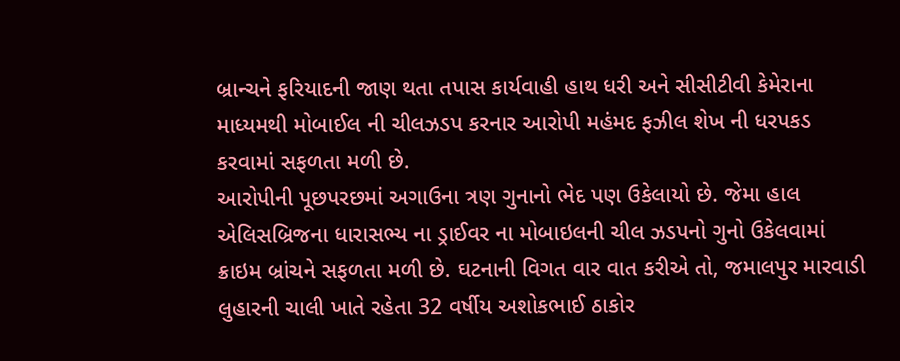બ્રાન્ચને ફરિયાદની જાણ થતા તપાસ કાર્યવાહી હાથ ધરી અને સીસીટીવી કેમેરાના માધ્યમથી મોબાઈલ ની ચીલઝડપ કરનાર આરોપી મહંમદ ફઝીલ શેખ ની ધરપકડ કરવામાં સફળતા મળી છે.
આરોપીની પૂછપરછમાં અગાઉના ત્રણ ગુનાનો ભેદ પણ ઉકેલાયો છે. જેમા હાલ એલિસબ્રિજના ધારાસભ્ય ના ડ્રાઈવર ના મોબાઇલની ચીલ ઝડપનો ગુનો ઉકેલવામાં ક્રાઇમ બ્રાંચને સફળતા મળી છે. ઘટનાની વિગત વાર વાત કરીએ તો, જમાલપુર મારવાડી લુહારની ચાલી ખાતે રહેતા 32 વર્ષીય અશોકભાઈ ઠાકોર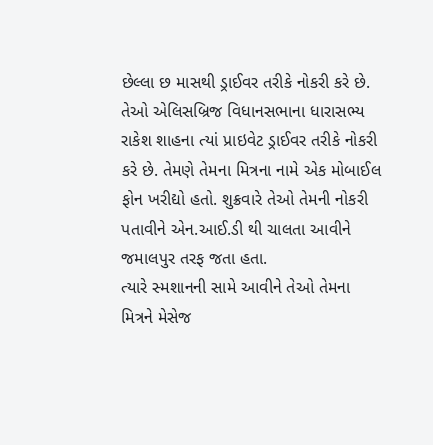છેલ્લા છ માસથી ડ્રાઈવર તરીકે નોકરી કરે છે. તેઓ એલિસબ્રિજ વિધાનસભાના ધારાસભ્ય રાકેશ શાહના ત્યાં પ્રાઇવેટ ડ્રાઈવર તરીકે નોકરી કરે છે. તેમણે તેમના મિત્રના નામે એક મોબાઈલ ફોન ખરીદ્યો હતો. શુક્રવારે તેઓ તેમની નોકરી પતાવીને એન.આઈ.ડી થી ચાલતા આવીને જમાલપુર તરફ જતા હતા.
ત્યારે સ્મશાનની સામે આવીને તેઓ તેમના મિત્રને મેસેજ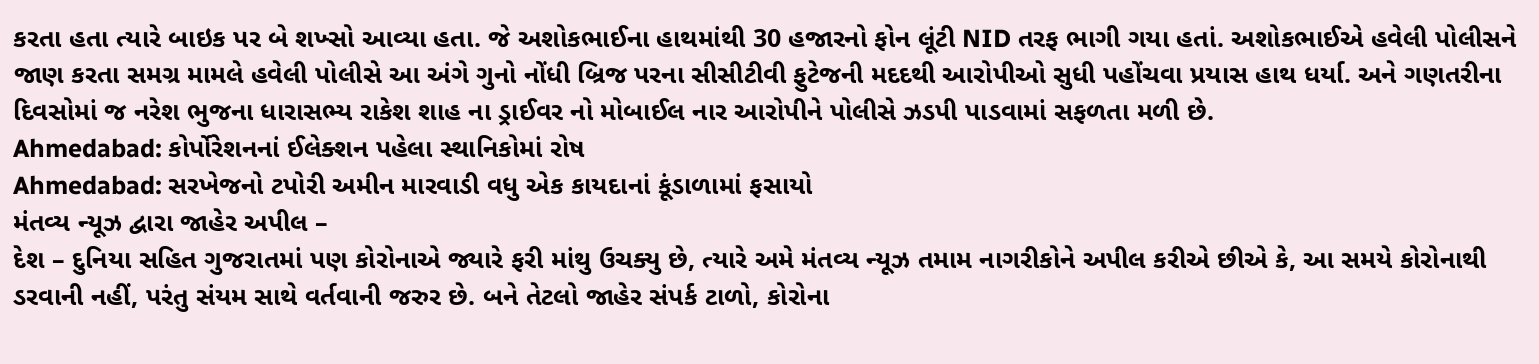કરતા હતા ત્યારે બાઇક પર બે શખ્સો આવ્યા હતા. જે અશોકભાઈના હાથમાંથી 30 હજારનો ફોન લૂંટી NID તરફ ભાગી ગયા હતાં. અશોકભાઈએ હવેલી પોલીસને જાણ કરતા સમગ્ર મામલે હવેલી પોલીસે આ અંગે ગુનો નોંધી બ્રિજ પરના સીસીટીવી ફુટેજની મદદથી આરોપીઓ સુધી પહોંચવા પ્રયાસ હાથ ધર્યા. અને ગણતરીના દિવસોમાં જ નરેશ ભુજના ધારાસભ્ય રાકેશ શાહ ના ડ્રાઈવર નો મોબાઈલ નાર આરોપીને પોલીસે ઝડપી પાડવામાં સફળતા મળી છે.
Ahmedabad: કોર્પોરેશનનાં ઈલેક્શન પહેલા સ્થાનિકોમાં રોષ
Ahmedabad: સરખેજનો ટપોરી અમીન મારવાડી વધુ એક કાયદાનાં કૂંડાળામાં ફસાયો
મંતવ્ય ન્યૂઝ દ્વારા જાહેર અપીલ –
દેશ – દુનિયા સહિત ગુજરાતમાં પણ કોરોનાએ જ્યારે ફરી માંથુ ઉચક્યુ છે, ત્યારે અમે મંતવ્ય ન્યૂઝ તમામ નાગરીકોને અપીલ કરીએ છીએ કે, આ સમયે કોરોનાથી ડરવાની નહીં, પરંતુ સંયમ સાથે વર્તવાની જરુર છે. બને તેટલો જાહેર સંપર્ક ટાળો, કોરોના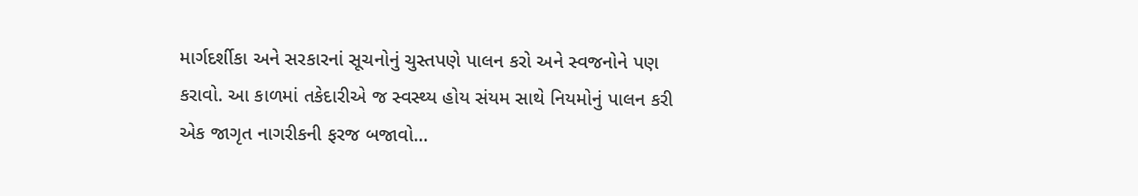માર્ગદર્શીકા અને સરકારનાં સૂચનોનું ચુસ્તપણે પાલન કરો અને સ્વજનોને પણ કરાવો. આ કાળમાં તકેદારીએ જ સ્વસ્થ્ય હોય સંયમ સાથે નિયમોનું પાલન કરી એક જાગૃત નાગરીકની ફરજ બજાવો…